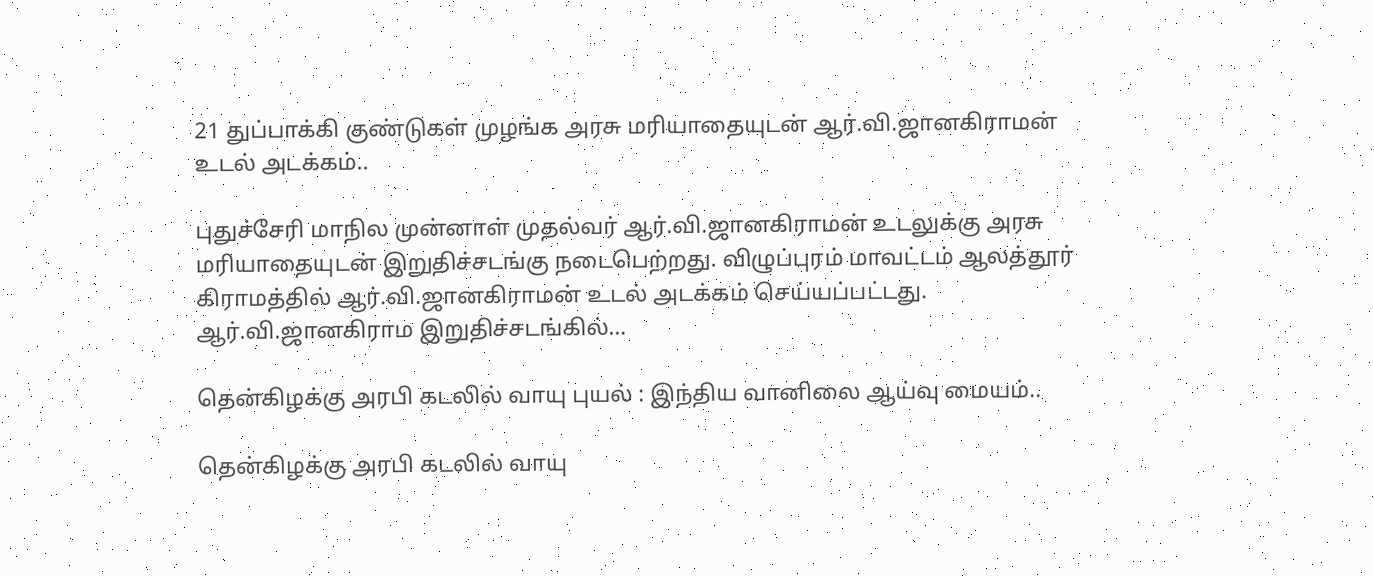21 துப்பாக்கி குண்டுகள் முழங்க அரசு மரியாதையுடன் ஆர்.வி.ஜானகிராமன் உடல் அடக்கம்..

புதுச்சேரி மாநில முன்னாள் முதல்வர் ஆர்.வி.ஜானகிராமன் உடலுக்கு அரசு மரியாதையுடன் இறுதிச்சடங்கு நடைபெற்றது. விழுப்புரம் மாவட்டம் ஆலத்தூர் கிராமத்தில் ஆர்.வி.ஜானகிராமன் உடல் அடக்கம் செய்யப்பட்டது. ஆர்.வி.ஜானகிராம இறுதிச்சடங்கில்…

தென்கிழக்கு அரபி கடலில் வாயு புயல் : இந்திய வானிலை ஆய்வு மையம்..

தென்கிழக்கு அரபி கடலில் வாயு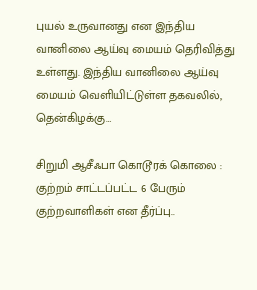புயல் உருவானது என இந்திய வானிலை ஆய்வு மையம் தெரிவித்து உள்ளது. இந்திய வானிலை ஆய்வு மையம் வெளியிட்டுள்ள தகவலில், தென்கிழக்கு…

சிறுமி ஆசீஃபா கொடூரக் கொலை : குற்றம் சாட்டப்பட்ட 6 பேரும் குற்றவாளிகள் என தீர்ப்பு..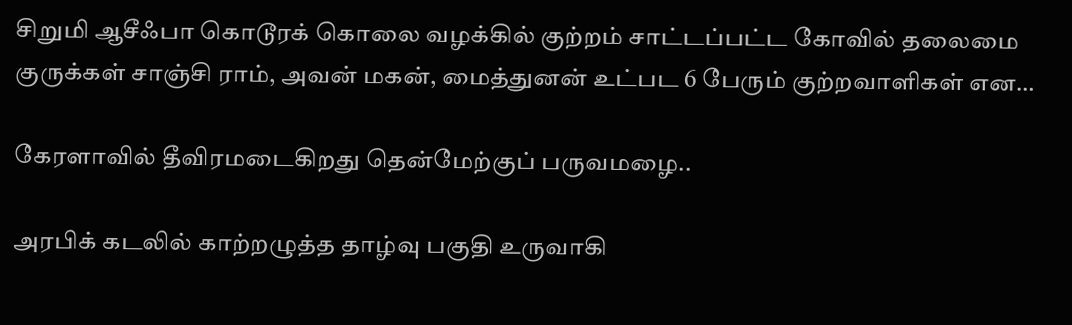சிறுமி ஆசீஃபா கொடூரக் கொலை வழக்கில் குற்றம் சாட்டப்பட்ட கோவில் தலைமை குருக்கள் சாஞ்சி ராம், அவன் மகன், மைத்துனன் உட்பட 6 பேரும் குற்றவாளிகள் என…

கேரளாவில் தீவிரமடைகிறது தென்மேற்குப் பருவமழை..

அரபிக் கடலில் காற்றழுத்த தாழ்வு பகுதி உருவாகி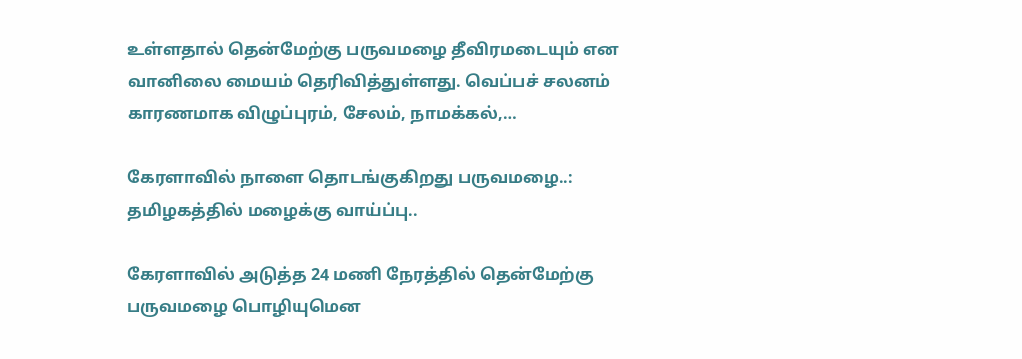உள்ளதால் தென்மேற்கு பருவமழை தீவிரமடையும் என வானிலை மையம் தெரிவித்துள்ளது. வெப்பச் சலனம் காரணமாக விழுப்புரம், சேலம், நாமக்கல்,…

கேரளாவில் நாளை தொடங்குகிறது பருவமழை..: தமிழகத்தில் மழைக்கு வாய்ப்பு..

கேரளாவில் அடுத்த 24 மணி நேரத்தில் தென்மேற்கு பருவமழை பொழியுமென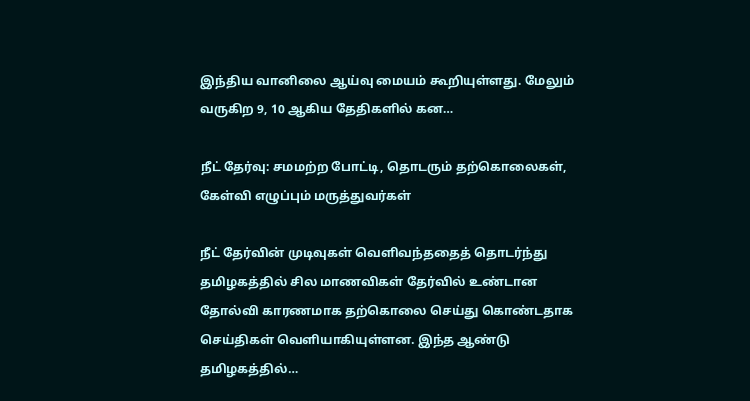இந்திய வானிலை ஆய்வு மையம் கூறியுள்ளது. மேலும் வருகிற 9, 10 ஆகிய தேதிகளில் கன…

நீட் தேர்வு: சமமற்ற போட்டி, தொடரும் தற்கொலைகள், கேள்வி எழுப்பும் மருத்துவர்கள்

நீட் தேர்வின் முடிவுகள் வெளிவந்ததைத் தொடர்ந்து தமிழகத்தில் சில மாணவிகள் தேர்வில் உண்டான தோல்வி காரணமாக தற்கொலை செய்து கொண்டதாக செய்திகள் வெளியாகியுள்ளன. இந்த ஆண்டு தமிழகத்தில்…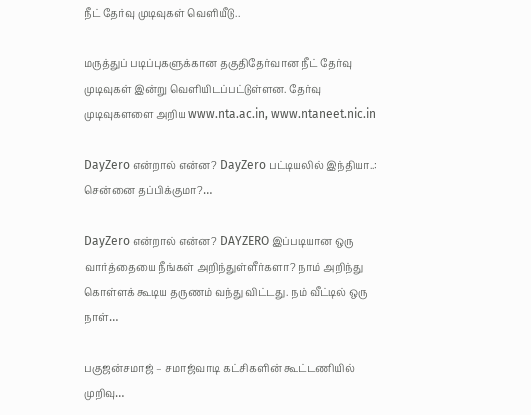நீட் தேர்வு முடிவுகள் வெளியீடு..

மருத்துப் படிப்புகளுக்கான தகுதிதேர்வான நீட் தேர்வு முடிவுகள் இன்று வெளியிடப்பட்டுள்ளன. தேர்வு முடிவுகளளை அறிய www.nta.ac.in, www.ntaneet.nic.in

DayZero என்றால் என்ன? DayZero பட்டியலில் இந்தியா..: சென்னை தப்பிக்குமா?…

DayZero என்றால் என்ன? DAYZERO இப்படியான ஒரு வார்த்தையை நீங்கள் அறிந்துள்ளீர்களா? நாம் அறிந்து கொள்ளக் கூடிய தருணம் வந்து விட்டது. நம் வீட்டில் ஒரு நாள்…

பகுஜன்சமாஜ் – சமாஜ்வாடி கட்சிகளின் கூட்டணியில் முறிவு…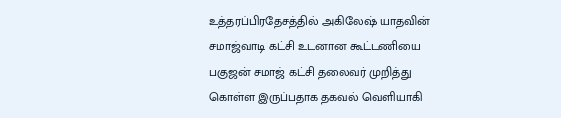உத்தரப்பிரதேசத்தில் அகிலேஷ் யாதவின் சமாஜ்வாடி கட்சி உடனான கூட்டணியை பகுஜன் சமாஜ் கட்சி தலைவர் முறித்து கொள்ள இருப்பதாக தகவல் வெளியாகி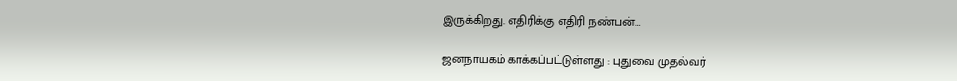இருக்கிறது. எதிரிக்கு எதிரி நண்பன்…

ஜனநாயகம் காக்கப்பட்டுள்ளது : புதுவை முதல்வர்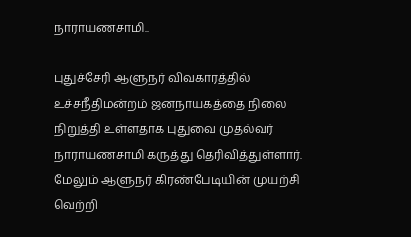நாராயணசாமி..

புதுச்சேரி ஆளுநர் விவகாரத்தில் உச்சநீதிமன்றம் ஜனநாயகத்தை நிலை நிறுத்தி உள்ளதாக புதுவை முதல்வர் நாராயணசாமி கருத்து தெரிவித்துள்ளார். மேலும் ஆளுநர் கிரண்பேடியின் முயற்சி வெற்றி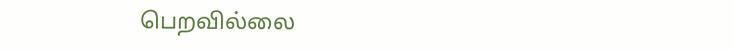பெறவில்லை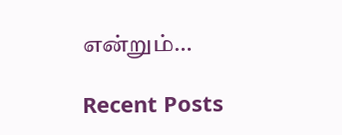என்றும்…

Recent Posts